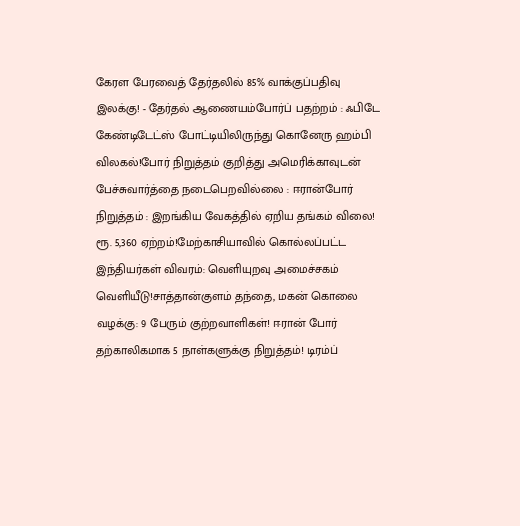கேரள பேரவைத் தேர்தலில் 85% வாக்குப்பதிவு இலக்கு! - தேர்தல் ஆணையம்போர்ப் பதற்றம் : ஃபிடே கேண்டிடேட்ஸ் போட்டியிலிருந்து கொனேரு ஹம்பி விலகல்!போர் நிறுத்தம் குறித்து அமெரிக்காவுடன் பேச்சுவார்த்தை நடைபெறவில்லை : ஈரான்போர் நிறுத்தம் : இறங்கிய வேகத்தில் ஏறிய தங்கம் விலை! ரூ. 5,360 ஏற்றம்!மேற்காசியாவில் கொல்லப்பட்ட இந்தியர்கள் விவரம்: வெளியுறவு அமைச்சகம் வெளியீடு!சாத்தான்குளம் தந்தை, மகன் கொலை வழக்கு: 9 பேரும் குற்றவாளிகள்! ஈரான் போர் தற்காலிகமாக 5 நாள்களுக்கு நிறுத்தம்! டிரம்ப்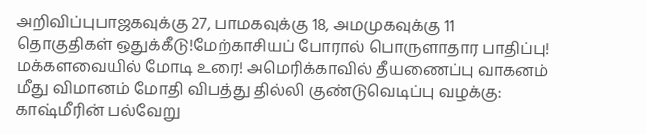அறிவிப்புபாஜகவுக்கு 27, பாமகவுக்கு 18, அமமுகவுக்கு 11 தொகுதிகள் ஒதுக்கீடு!மேற்காசியப் போரால் பொருளாதார பாதிப்பு! மக்களவையில் மோடி உரை! அமெரிக்காவில் தீயணைப்பு வாகனம் மீது விமானம் மோதி விபத்து தில்லி குண்டுவெடிப்பு வழக்கு: காஷ்மீரின் பல்வேறு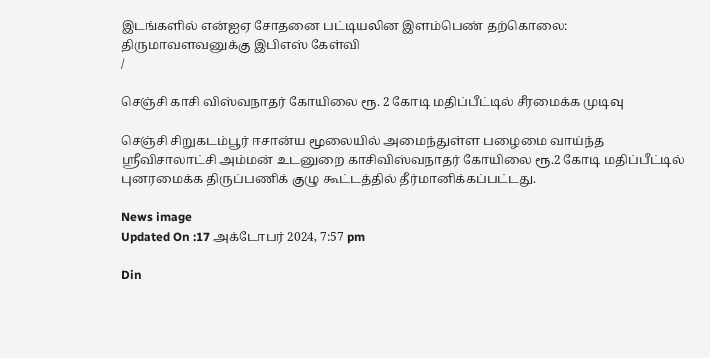இடங்களில் என்ஐஏ சோதனை பட்டியலின இளம்பெண் தற்கொலை: திருமாவளவனுக்கு இபிஎஸ் கேள்வி
/

செஞ்சி காசி விஸ்வநாதர் கோயிலை ரூ. 2 கோடி மதிப்பீட்டில் சீரமைக்க முடிவு

செஞ்சி சிறுகடம்பூர் ஈசான்ய மூலையில் அமைந்துள்ள பழைமை வாய்ந்த ஸ்ரீவிசாலாட்சி அம்மன் உடனுறை காசிவிஸ்வநாதர் கோயிலை ரூ.2 கோடி மதிப்பீட்டில் புனரமைக்க திருப்பணிக் குழு கூட்டத்தில் தீர்மானிக்கப்பட்டது.

News image
Updated On :17 அக்டோபர் 2024, 7:57 pm

Din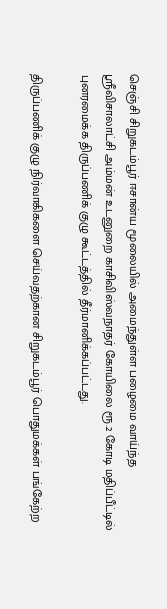செஞ்சி சிறுகடம்பூர் ஈசான்ய மூலையில் அமைந்துள்ள பழைமை வாய்ந்த ஸ்ரீவிசாலாட்சி அம்மன் உடனுறை காசிவிஸ்வநாதர் கோயிலை ரூ.2 கோடி மதிப்பீட்டில் புனரமைக்க திருப்பணிக் குழு கூட்டத்தில் தீர்மானிக்கப்பட்டது.

திருப்பணிக் குழு நிர்வாகிகளை செய்வதற்கான சிறுகடம்பூர் பொதுமக்கள் பங்கேற்ற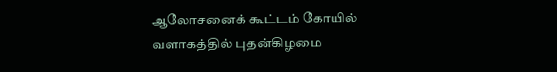ஆலோசனைக் கூட்டம் கோயில் வளாகத்தில் புதன்கிழமை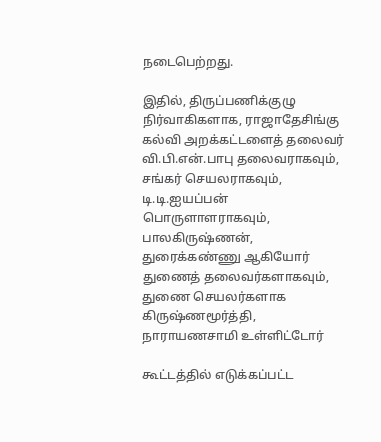நடைபெற்றது.

இதில், திருப்பணிக்குழு நிர்வாகிகளாக, ராஜாதேசிங்கு கல்வி அறக்கட்டளைத் தலைவர் வி.பி.என்.பாபு தலைவராகவும், சங்கர் செயலராகவும், டி.டி.ஐயப்பன் பொருளாளராகவும், பாலகிருஷ்ணன், துரைக்கண்ணு ஆகியோர் துணைத் தலைவர்களாகவும், துணை செயலர்களாக கிருஷ்ணமூர்த்தி, நாராயணசாமி உள்ளிட்டோர்

கூட்டத்தில் எடுக்கப்பட்ட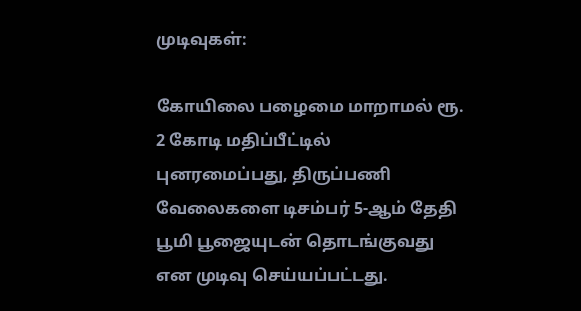முடிவுகள்:

கோயிலை பழைமை மாறாமல் ரூ. 2 கோடி மதிப்பீட்டில் புனரமைப்பது, திருப்பணி வேலைகளை டிசம்பர் 5-ஆம் தேதி பூமி பூஜையுடன் தொடங்குவது என முடிவு செய்யப்பட்டது.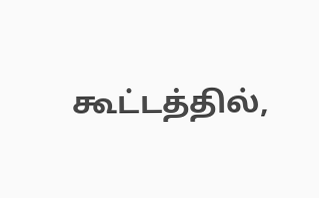கூட்டத்தில்,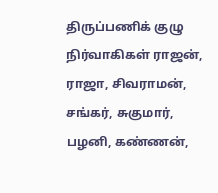திருப்பணிக் குழு நிர்வாகிகள் ராஜன், ராஜா, சிவராமன், சங்கர், சுகுமார், பழனி, கண்ணன்,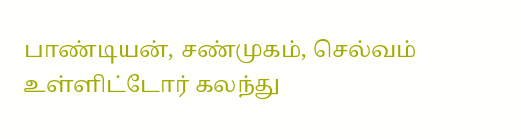பாண்டியன், சண்முகம், செல்வம் உள்ளிட்டோர் கலந்து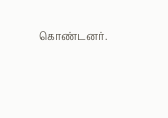கொண்டனர்.